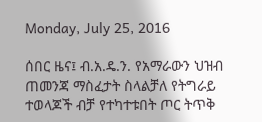Monday, July 25, 2016

ሰበር ዜና፤ ብ.አ.ዴ.ን. የአማራውን ህዝብ ጠመንጃ ማስፈታት ስላልቻለ የትግራይ ተወላጆች ብቻ የተካተቱበት ጦር ትጥቅ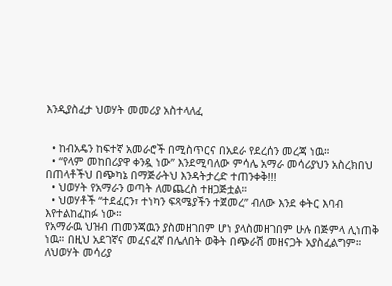እንዲያስፈታ ህወሃት መመሪያ አስተላለፈ


  • ከብአዴን ከፍተኛ አመራሮች በሚስጥርና በአደራ የደረሰን መረጃ ነዉ።
  • “የላም መከበሪያዋ ቀንዷ ነው” እንደሚባለው ምሳሌ አማራ መሳሪያህን አስረክበህ በጠላቶችህ በጭካኔ በማጅራትህ እንዳትታረድ ተጠንቀቅ!!!
  • ህወሃት የአማራን ወጣት ለመጨረስ ተዘጋጅቷል።
  • ህወሃቶች “ተደፈርን፣ ተነካን ፍጻሜያችን ተጀመረ” ብለው እንደ ቀትር እባብ እየተልከፈከፉ ነው።
የአማራዉ ህዝብ ጠመንጃዉን ያስመዘገበም ሆነ ያላስመዘገበም ሁሉ በጅምላ ሊነጠቅ ነዉ። በዚህ አደገኛና መፈናፈኛ በሌለበት ወቅት በጭራሽ መዘናጋት አያስፈልግም። ለህወሃት መሳሪያ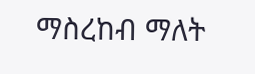ማስረከብ ማለት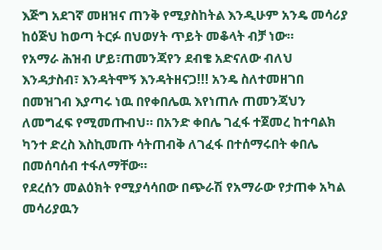እጅግ አደገኛ መዘዝና ጠንቅ የሚያስከትል እንዲሁም አንዴ መሳሪያ ከዕጅህ ከወጣ ትርፉ በህወሃት ጥይት መቆላት ብቻ ነው።
የአማራ ሕዝብ ሆይ፣ጠመንጃየን ደብቄ አድናለው ብለህ እንዳታስብ፣ እንዳትሞኝ እንዳትዘናጋ!!! አንዴ ስለተመዘገበ በመዝገብ እያጣሩ ነዉ በየቀበሌዉ እየነጠሉ ጠመንጃህን ለመግፈፍ የሚመጡብህ። በአንድ ቀበሌ ገፈፋ ተጀመረ ከተባልክ ካንተ ድረስ እስኪመጡ ሳትጠብቅ ለገፈፋ በተሰማሩበት ቀበሌ በመሰባሰብ ተፋለማቸው።
የደረሰን መልዕክት የሚያሳሳበው በጭራሽ የአማራው የታጠቀ አካል መሳሪያዉን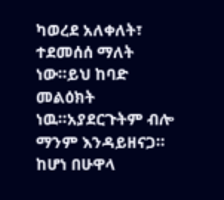ካወረደ አለቀለት፣ ተደመሰሰ ማለት ነው።ይህ ከባድ መልዕክት ነዉ።አያደርጉትም ብሎ ማንም እንዳይዘናጋ። ከሆነ በሁዋላ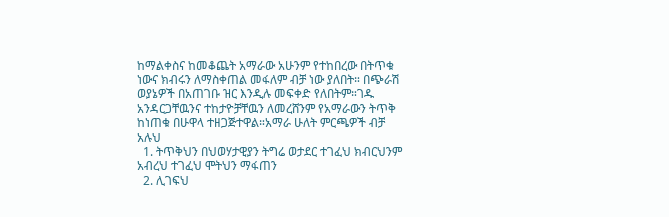ከማልቀስና ከመቆጨት አማራው አሁንም የተከበረው በትጥቁ ነውና ክብሩን ለማስቀጠል መፋለም ብቻ ነው ያለበት። በጭራሽ ወያኔዎች በአጠገቡ ዝር እንዲሉ መፍቀድ የለበትም።ገዱ አንዳርጋቸዉንና ተከታዮቻቸዉን ለመረሸንም የአማራውን ትጥቅ ከነጠቁ በሁዋላ ተዘጋጅተዋል።አማራ ሁለት ምርጫዎች ብቻ አሉህ
  1. ትጥቅህን በህወሃታዊያን ትግሬ ወታደር ተገፈህ ክብርህንም አብረህ ተገፈህ ሞትህን ማፋጠን
  2. ሊገፍህ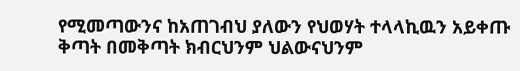የሚመጣውንና ከአጠገብህ ያለውን የህወሃት ተላላኪዉን አይቀጡ ቅጣት በመቅጣት ክብርህንም ህልውናህንም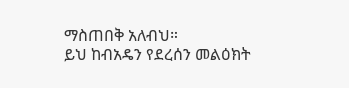ማስጠበቅ አለብህ።
ይህ ከብአዴን የደረሰን መልዕክት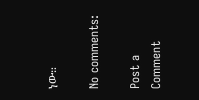ነው።

No comments:

Post a Comment